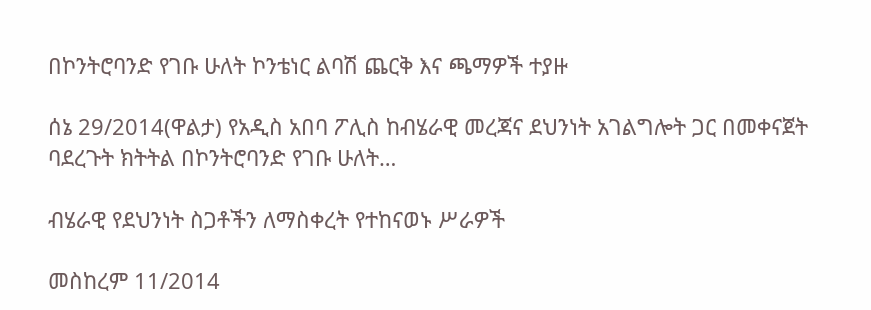በኮንትሮባንድ የገቡ ሁለት ኮንቴነር ልባሽ ጨርቅ እና ጫማዎች ተያዙ

ሰኔ 29/2014(ዋልታ) የአዲስ አበባ ፖሊስ ከብሄራዊ መረጃና ደህንነት አገልግሎት ጋር በመቀናጀት ባደረጉት ክትትል በኮንትሮባንድ የገቡ ሁለት…

ብሄራዊ የደህንነት ስጋቶችን ለማስቀረት የተከናወኑ ሥራዎች

መስከረም 11/2014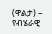(ዋልታ) – የብሄራዊ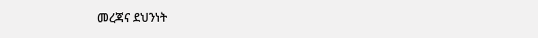መረጃና ደህንነት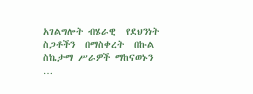አገልግሎት ብሄራዊ  የደህንነት  ስጋቶችን  በማስቀረት  በኩል  ስኬታማ ሥራዎች ማከናወኑን …